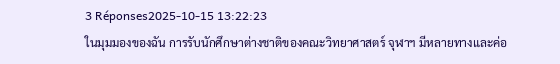3 Réponses2025-10-15 13:22:23
ในมุมมองของฉัน การรับนักศึกษาต่างชาติของคณะวิทยาศาสตร์ จุฬาฯ มีหลายทางและค่อ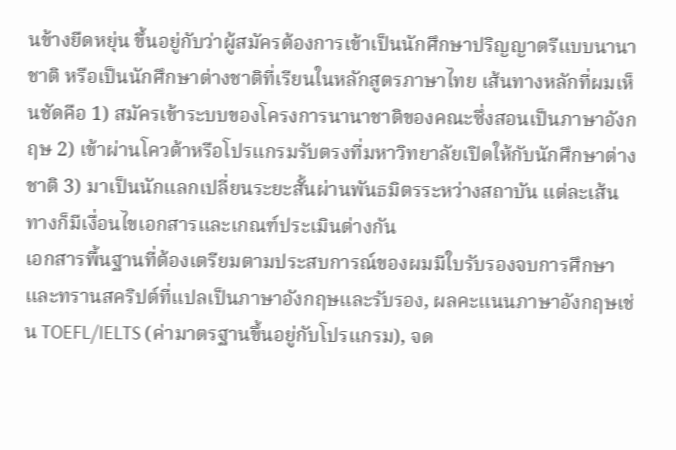นข้างยืดหยุ่น ขึ้นอยู่กับว่าผู้สมัครต้องการเข้าเป็นนักศึกษาปริญญาตรีแบบนานาชาติ หรือเป็นนักศึกษาต่างชาติที่เรียนในหลักสูตรภาษาไทย เส้นทางหลักที่ผมเห็นชัดคือ 1) สมัครเข้าระบบของโครงการนานาชาติของคณะซึ่งสอนเป็นภาษาอังกฤษ 2) เข้าผ่านโควต้าหรือโปรแกรมรับตรงที่มหาวิทยาลัยเปิดให้กับนักศึกษาต่างชาติ 3) มาเป็นนักแลกเปลี่ยนระยะสั้นผ่านพันธมิตรระหว่างสถาบัน แต่ละเส้นทางก็มีเงื่อนไขเอกสารและเกณฑ์ประเมินต่างกัน
เอกสารพื้นฐานที่ต้องเตรียมตามประสบการณ์ของผมมีใบรับรองจบการศึกษาและทรานสคริปต์ที่แปลเป็นภาษาอังกฤษและรับรอง, ผลคะแนนภาษาอังกฤษเช่น TOEFL/IELTS (ค่ามาตรฐานขึ้นอยู่กับโปรแกรม), จด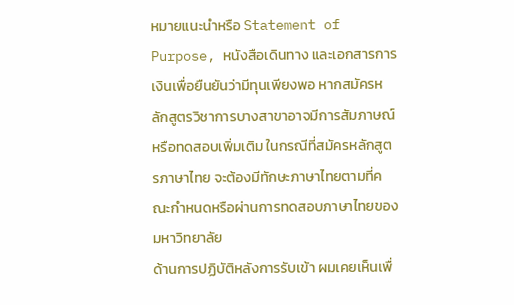หมายแนะนำหรือ Statement of Purpose, หนังสือเดินทาง และเอกสารการเงินเพื่อยืนยันว่ามีทุนเพียงพอ หากสมัครหลักสูตรวิชาการบางสาขาอาจมีการสัมภาษณ์หรือทดสอบเพิ่มเติม ในกรณีที่สมัครหลักสูตรภาษาไทย จะต้องมีทักษะภาษาไทยตามที่คณะกำหนดหรือผ่านการทดสอบภาษาไทยของมหาวิทยาลัย
ด้านการปฏิบัติหลังการรับเข้า ผมเคยเห็นเพื่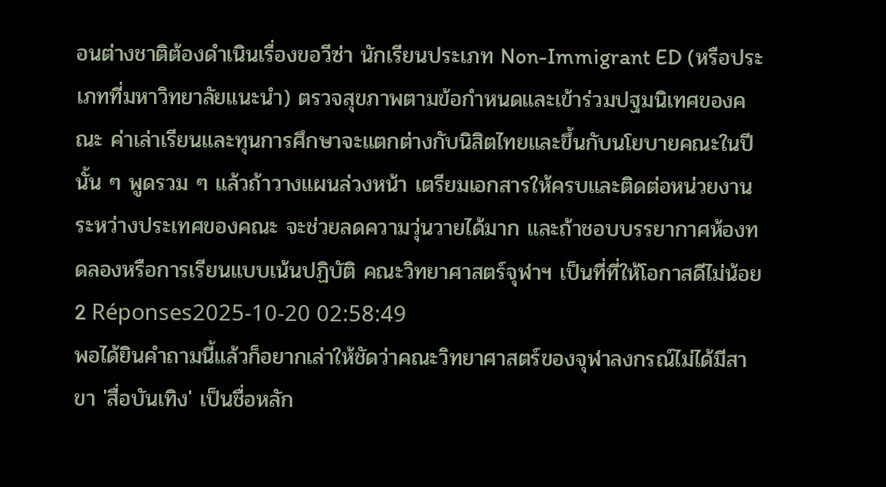อนต่างชาติต้องดำเนินเรื่องขอวีซ่า นักเรียนประเภท Non-Immigrant ED (หรือประเภทที่มหาวิทยาลัยแนะนำ) ตรวจสุขภาพตามข้อกำหนดและเข้าร่วมปฐมนิเทศของคณะ ค่าเล่าเรียนและทุนการศึกษาจะแตกต่างกับนิสิตไทยและขึ้นกับนโยบายคณะในปีนั้น ๆ พูดรวม ๆ แล้วถ้าวางแผนล่วงหน้า เตรียมเอกสารให้ครบและติดต่อหน่วยงานระหว่างประเทศของคณะ จะช่วยลดความวุ่นวายได้มาก และถ้าชอบบรรยากาศห้องทดลองหรือการเรียนแบบเน้นปฏิบัติ คณะวิทยาศาสตร์จุฬาฯ เป็นที่ที่ให้โอกาสดีไม่น้อย
2 Réponses2025-10-20 02:58:49
พอได้ยินคำถามนี้แล้วก็อยากเล่าให้ชัดว่าคณะวิทยาศาสตร์ของจุฬาลงกรณ์ไม่ได้มีสาขา 'สื่อบันเทิง' เป็นชื่อหลัก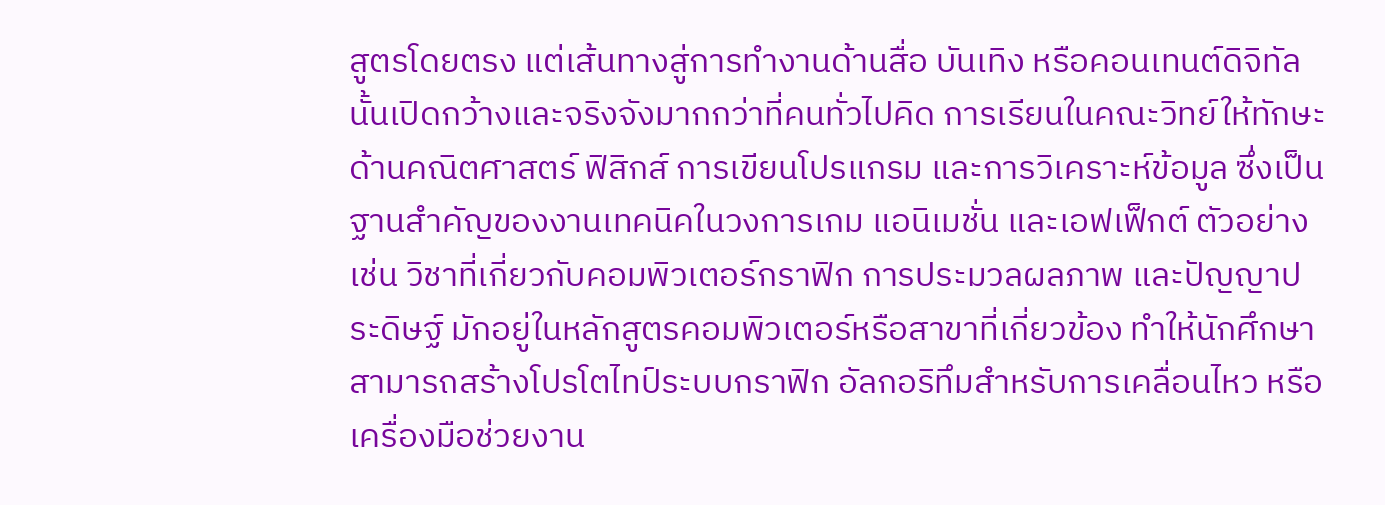สูตรโดยตรง แต่เส้นทางสู่การทำงานด้านสื่อ บันเทิง หรือคอนเทนต์ดิจิทัลนั้นเปิดกว้างและจริงจังมากกว่าที่คนทั่วไปคิด การเรียนในคณะวิทย์ให้ทักษะด้านคณิตศาสตร์ ฟิสิกส์ การเขียนโปรแกรม และการวิเคราะห์ข้อมูล ซึ่งเป็นฐานสำคัญของงานเทคนิคในวงการเกม แอนิเมชั่น และเอฟเฟ็กต์ ตัวอย่างเช่น วิชาที่เกี่ยวกับคอมพิวเตอร์กราฟิก การประมวลผลภาพ และปัญญาประดิษฐ์ มักอยู่ในหลักสูตรคอมพิวเตอร์หรือสาขาที่เกี่ยวข้อง ทำให้นักศึกษาสามารถสร้างโปรโตไทป์ระบบกราฟิก อัลกอริทึมสำหรับการเคลื่อนไหว หรือเครื่องมือช่วยงาน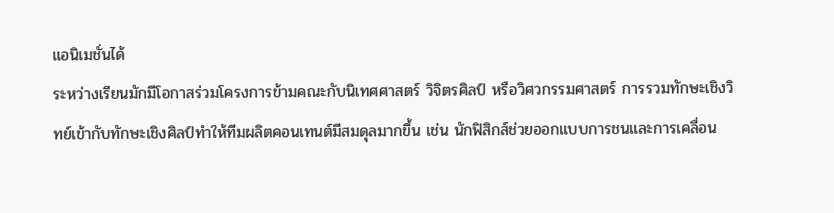แอนิเมชั่นได้
ระหว่างเรียนมักมีโอกาสร่วมโครงการข้ามคณะกับนิเทศศาสตร์ วิจิตรศิลป์ หรือวิศวกรรมศาสตร์ การรวมทักษะเชิงวิทย์เข้ากับทักษะเชิงศิลป์ทำให้ทีมผลิตคอนเทนต์มีสมดุลมากขึ้น เช่น นักฟิสิกส์ช่วยออกแบบการชนและการเคลื่อน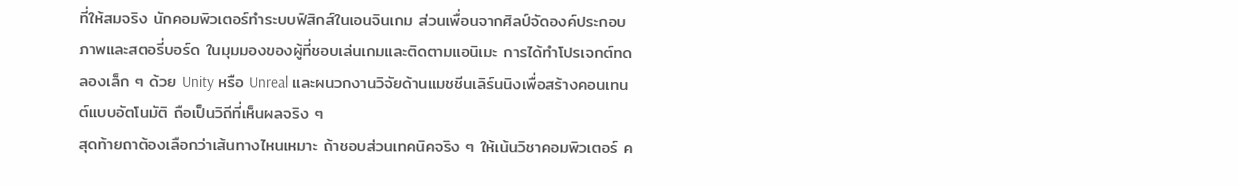ที่ให้สมจริง นักคอมพิวเตอร์ทำระบบฟิสิกส์ในเอนจินเกม ส่วนเพื่อนจากศิลป์จัดองค์ประกอบภาพและสตอรี่บอร์ด ในมุมมองของผู้ที่ชอบเล่นเกมและติดตามแอนิเมะ การได้ทำโปรเจกต์ทดลองเล็ก ๆ ด้วย Unity หรือ Unreal และผนวกงานวิจัยด้านแมชชีนเลิร์นนิงเพื่อสร้างคอนเทนต์แบบอัตโนมัติ ถือเป็นวิถีที่เห็นผลจริง ๆ
สุดท้ายถาต้องเลือกว่าเส้นทางไหนเหมาะ ถ้าชอบส่วนเทคนิคจริง ๆ ให้เน้นวิชาคอมพิวเตอร์ ค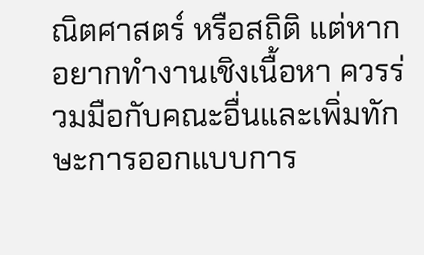ณิตศาสตร์ หรือสถิติ แต่หากอยากทำงานเชิงเนื้อหา ควรร่วมมือกับคณะอื่นและเพิ่มทักษะการออกแบบการ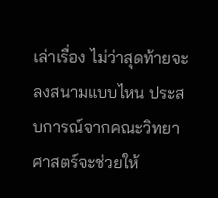เล่าเรื่อง ไม่ว่าสุดท้ายจะลงสนามแบบไหน ประสบการณ์จากคณะวิทยาศาสตร์จะช่วยให้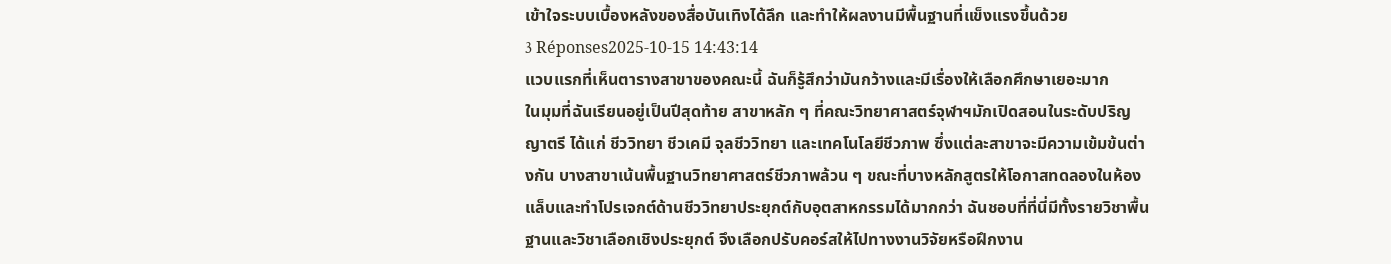เข้าใจระบบเบื้องหลังของสื่อบันเทิงได้ลึก และทำให้ผลงานมีพื้นฐานที่แข็งแรงขึ้นด้วย
3 Réponses2025-10-15 14:43:14
แวบแรกที่เห็นตารางสาขาของคณะนี้ ฉันก็รู้สึกว่ามันกว้างและมีเรื่องให้เลือกศึกษาเยอะมาก
ในมุมที่ฉันเรียนอยู่เป็นปีสุดท้าย สาขาหลัก ๆ ที่คณะวิทยาศาสตร์จุฬาฯมักเปิดสอนในระดับปริญญาตรี ได้แก่ ชีววิทยา ชีวเคมี จุลชีววิทยา และเทคโนโลยีชีวภาพ ซึ่งแต่ละสาขาจะมีความเข้มข้นต่างกัน บางสาขาเน้นพื้นฐานวิทยาศาสตร์ชีวภาพล้วน ๆ ขณะที่บางหลักสูตรให้โอกาสทดลองในห้องแล็บและทำโปรเจกต์ด้านชีววิทยาประยุกต์กับอุตสาหกรรมได้มากกว่า ฉันชอบที่ที่นี่มีทั้งรายวิชาพื้นฐานและวิชาเลือกเชิงประยุกต์ จึงเลือกปรับคอร์สให้ไปทางงานวิจัยหรือฝึกงาน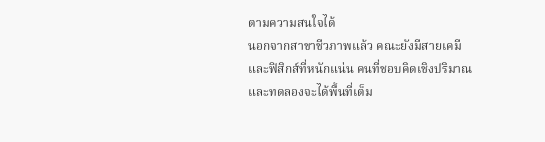ตามความสนใจได้
นอกจากสาขาชีวภาพแล้ว คณะยังมีสายเคมีและฟิสิกส์ที่หนักแน่น คนที่ชอบคิดเชิงปริมาณและทดลองจะได้พื้นที่เต็ม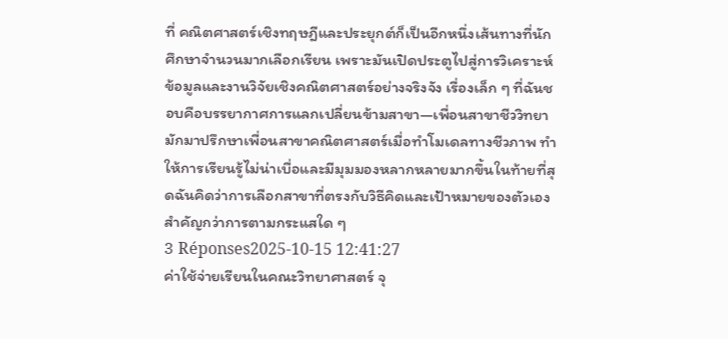ที่ คณิตศาสตร์เชิงทฤษฎีและประยุกต์ก็เป็นอีกหนึ่งเส้นทางที่นักศึกษาจำนวนมากเลือกเรียน เพราะมันเปิดประตูไปสู่การวิเคราะห์ข้อมูลและงานวิจัยเชิงคณิตศาสตร์อย่างจริงจัง เรื่องเล็ก ๆ ที่ฉันชอบคือบรรยากาศการแลกเปลี่ยนข้ามสาขา—เพื่อนสาขาชีววิทยามักมาปรึกษาเพื่อนสาขาคณิตศาสตร์เมื่อทำโมเดลทางชีวภาพ ทำให้การเรียนรู้ไม่น่าเบื่อและมีมุมมองหลากหลายมากขึ้นในท้ายที่สุดฉันคิดว่าการเลือกสาขาที่ตรงกับวิธีคิดและเป้าหมายของตัวเองสำคัญกว่าการตามกระแสใด ๆ
3 Réponses2025-10-15 12:41:27
ค่าใช้จ่ายเรียนในคณะวิทยาศาสตร์ จุ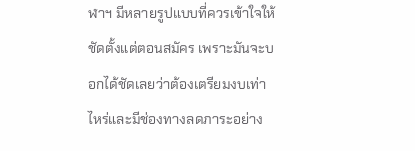ฬาฯ มีหลายรูปแบบที่ควรเข้าใจให้ชัดตั้งแต่ตอนสมัคร เพราะมันจะบอกได้ชัดเลยว่าต้องเตรียมงบเท่าไหร่และมีช่องทางลดภาระอย่าง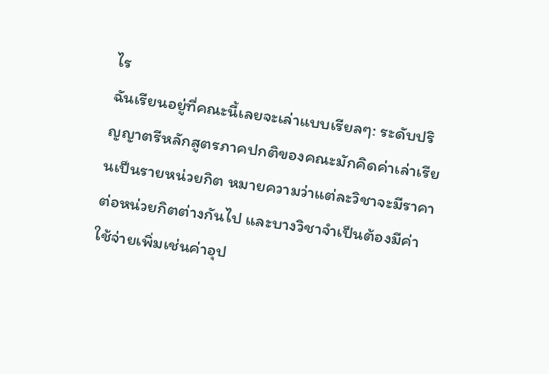ไร
ฉันเรียนอยู่ที่คณะนี้เลยจะเล่าแบบเรียลๆ: ระดับปริญญาตรีหลักสูตรภาคปกติของคณะมักคิดค่าเล่าเรียนเป็นรายหน่วยกิต หมายความว่าแต่ละวิชาจะมีราคาต่อหน่วยกิตต่างกันไป และบางวิชาจำเป็นต้องมีค่าใช้จ่ายเพิ่มเช่นค่าอุป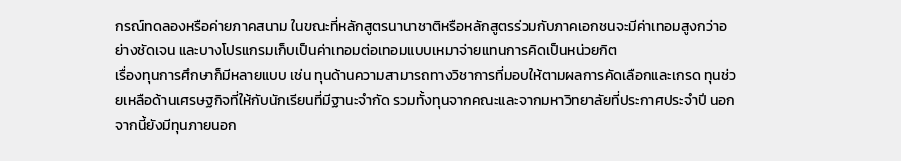กรณ์ทดลองหรือค่ายภาคสนาม ในขณะที่หลักสูตรนานาชาติหรือหลักสูตรร่วมกับภาคเอกชนจะมีค่าเทอมสูงกว่าอย่างชัดเจน และบางโปรแกรมเก็บเป็นค่าเทอมต่อเทอมแบบเหมาจ่ายแทนการคิดเป็นหน่วยกิต
เรื่องทุนการศึกษาก็มีหลายแบบ เช่น ทุนด้านความสามารถทางวิชาการที่มอบให้ตามผลการคัดเลือกและเกรด ทุนช่วยเหลือด้านเศรษฐกิจที่ให้กับนักเรียนที่มีฐานะจำกัด รวมทั้งทุนจากคณะและจากมหาวิทยาลัยที่ประกาศประจำปี นอกจากนี้ยังมีทุนภายนอก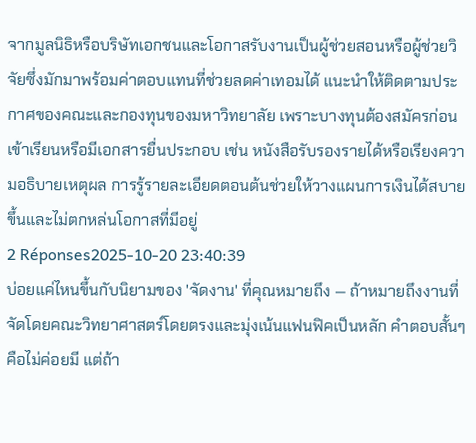จากมูลนิธิหรือบริษัทเอกชนและโอกาสรับงานเป็นผู้ช่วยสอนหรือผู้ช่วยวิจัยซึ่งมักมาพร้อมค่าตอบแทนที่ช่วยลดค่าเทอมได้ แนะนำให้ติดตามประกาศของคณะและกองทุนของมหาวิทยาลัย เพราะบางทุนต้องสมัครก่อนเข้าเรียนหรือมีเอกสารยื่นประกอบ เช่น หนังสือรับรองรายได้หรือเรียงความอธิบายเหตุผล การรู้รายละเอียดตอนต้นช่วยให้วางแผนการเงินได้สบายขึ้นและไม่ตกหล่นโอกาสที่มีอยู่
2 Réponses2025-10-20 23:40:39
บ่อยแค่ไหนขึ้นกับนิยามของ 'จัดงาน' ที่คุณหมายถึง — ถ้าหมายถึงงานที่จัดโดยคณะวิทยาศาสตร์โดยตรงและมุ่งเน้นแฟนฟิคเป็นหลัก คำตอบสั้นๆ คือไม่ค่อยมี แต่ถ้า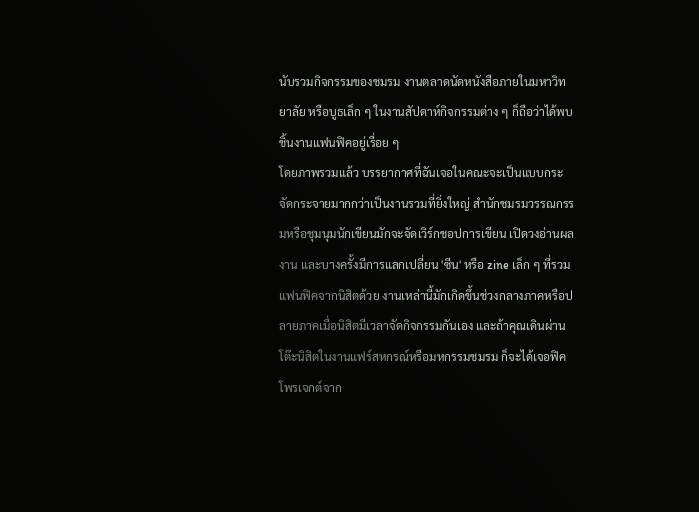นับรวมกิจกรรมของชมรม งานตลาดนัดหนังสือภายในมหาวิทยาลัย หรือบูธเล็ก ๆ ในงานสัปดาห์กิจกรรมต่าง ๆ ก็ถือว่าได้พบชิ้นงานแฟนฟิคอยู่เรื่อย ๆ
โดยภาพรวมแล้ว บรรยากาศที่ฉันเจอในคณะจะเป็นแบบกระจัดกระจายมากกว่าเป็นงานรวมที่ยิ่งใหญ่ สำนักชมรมวรรณกรรมหรือชุมนุมนักเขียนมักจะจัดเวิร์กชอปการเขียน เปิดวงอ่านผลงาน และบางครั้งมีการแลกเปลี่ยน 'ซีน' หรือ zine เล็ก ๆ ที่รวมแฟนฟิคจากนิสิตด้วย งานเหล่านี้มักเกิดขึ้นช่วงกลางภาคหรือปลายภาคเมื่อนิสิตมีเวลาจัดกิจกรรมกันเอง และถ้าคุณเดินผ่านโต๊ะนิสิตในงานแฟร์สหกรณ์หรือมหกรรมชมรม ก็จะได้เจอฟิคโพรเจกต์จาก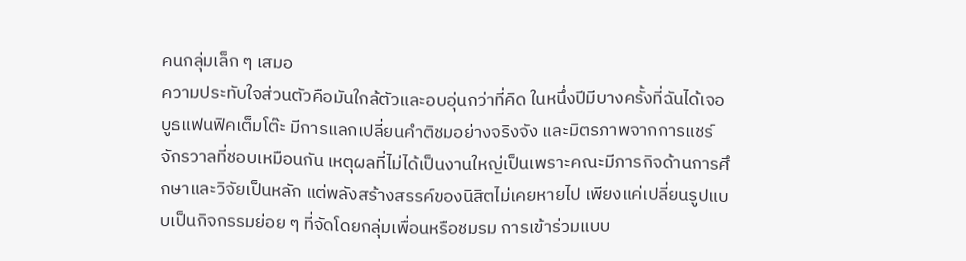คนกลุ่มเล็ก ๆ เสมอ
ความประทับใจส่วนตัวคือมันใกล้ตัวและอบอุ่นกว่าที่คิด ในหนึ่งปีมีบางครั้งที่ฉันได้เจอบูธแฟนฟิคเต็มโต๊ะ มีการแลกเปลี่ยนคำติชมอย่างจริงจัง และมิตรภาพจากการแชร์จักรวาลที่ชอบเหมือนกัน เหตุผลที่ไม่ได้เป็นงานใหญ่เป็นเพราะคณะมีภารกิจด้านการศึกษาและวิจัยเป็นหลัก แต่พลังสร้างสรรค์ของนิสิตไม่เคยหายไป เพียงแค่เปลี่ยนรูปแบบเป็นกิจกรรมย่อย ๆ ที่จัดโดยกลุ่มเพื่อนหรือชมรม การเข้าร่วมแบบ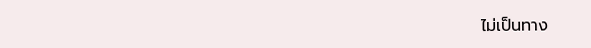ไม่เป็นทาง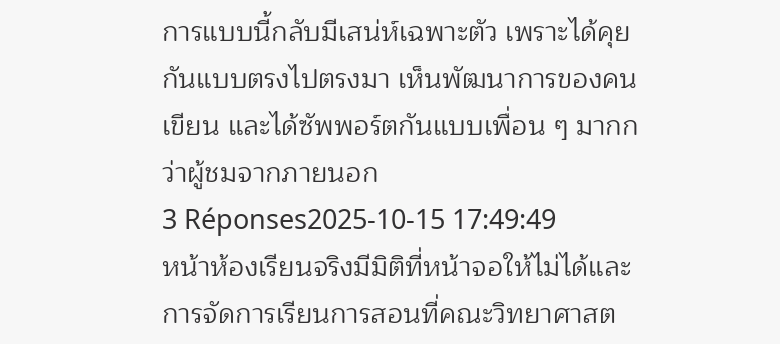การแบบนี้กลับมีเสน่ห์เฉพาะตัว เพราะได้คุยกันแบบตรงไปตรงมา เห็นพัฒนาการของคนเขียน และได้ซัพพอร์ตกันแบบเพื่อน ๆ มากกว่าผู้ชมจากภายนอก
3 Réponses2025-10-15 17:49:49
หน้าห้องเรียนจริงมีมิติที่หน้าจอให้ไม่ได้และการจัดการเรียนการสอนที่คณะวิทยาศาสต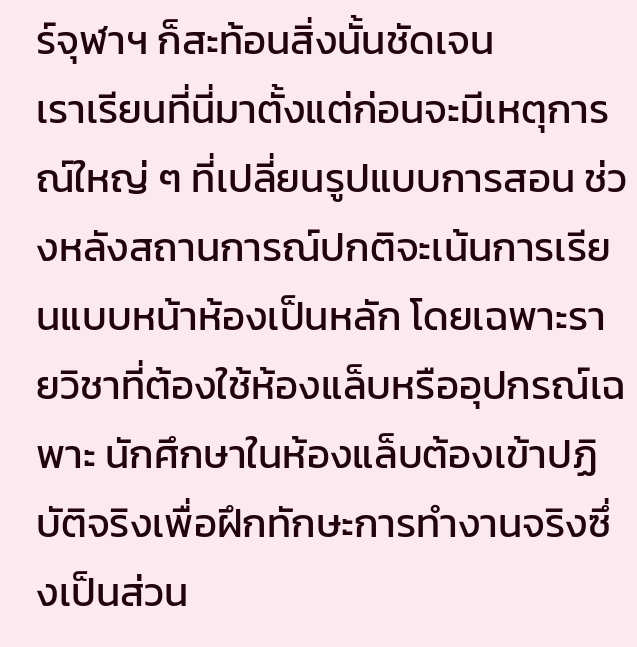ร์จุฬาฯ ก็สะท้อนสิ่งนั้นชัดเจน
เราเรียนที่นี่มาตั้งแต่ก่อนจะมีเหตุการณ์ใหญ่ ๆ ที่เปลี่ยนรูปแบบการสอน ช่วงหลังสถานการณ์ปกติจะเน้นการเรียนแบบหน้าห้องเป็นหลัก โดยเฉพาะรายวิชาที่ต้องใช้ห้องแล็บหรืออุปกรณ์เฉพาะ นักศึกษาในห้องแล็บต้องเข้าปฏิบัติจริงเพื่อฝึกทักษะการทำงานจริงซึ่งเป็นส่วน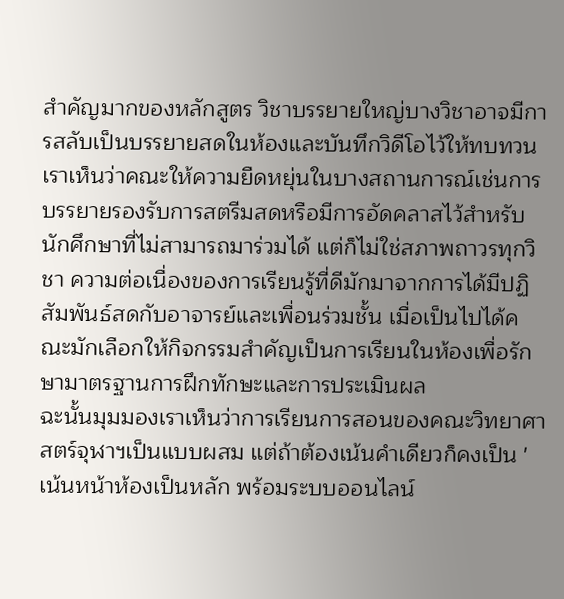สำคัญมากของหลักสูตร วิชาบรรยายใหญ่บางวิชาอาจมีการสลับเป็นบรรยายสดในห้องและบันทึกวิดีโอไว้ให้ทบทวน
เราเห็นว่าคณะให้ความยืดหยุ่นในบางสถานการณ์เช่นการบรรยายรองรับการสตรีมสดหรือมีการอัดคลาสไว้สำหรับนักศึกษาที่ไม่สามารถมาร่วมได้ แต่ก็ไม่ใช่สภาพถาวรทุกวิชา ความต่อเนื่องของการเรียนรู้ที่ดีมักมาจากการได้มีปฏิสัมพันธ์สดกับอาจารย์และเพื่อนร่วมชั้น เมื่อเป็นไปได้คณะมักเลือกให้กิจกรรมสำคัญเป็นการเรียนในห้องเพื่อรักษามาตรฐานการฝึกทักษะและการประเมินผล
ฉะนั้นมุมมองเราเห็นว่าการเรียนการสอนของคณะวิทยาศาสตร์จุฬาฯเป็นแบบผสม แต่ถ้าต้องเน้นคำเดียวก็คงเป็น 'เน้นหน้าห้องเป็นหลัก พร้อมระบบออนไลน์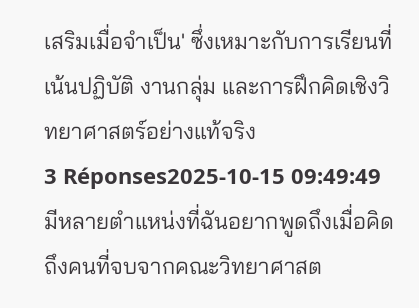เสริมเมื่อจำเป็น' ซึ่งเหมาะกับการเรียนที่เน้นปฏิบัติ งานกลุ่ม และการฝึกคิดเชิงวิทยาศาสตร์อย่างแท้จริง
3 Réponses2025-10-15 09:49:49
มีหลายตำแหน่งที่ฉันอยากพูดถึงเมื่อคิดถึงคนที่จบจากคณะวิทยาศาสต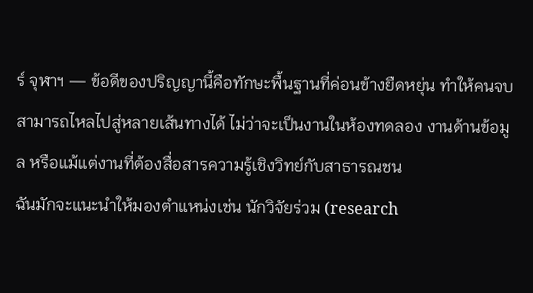ร์ จุฬาฯ — ข้อดีของปริญญานี้คือทักษะพื้นฐานที่ค่อนข้างยืดหยุ่น ทำให้คนจบสามารถไหลไปสู่หลายเส้นทางได้ ไม่ว่าจะเป็นงานในห้องทดลอง งานด้านข้อมูล หรือแม้แต่งานที่ต้องสื่อสารความรู้เชิงวิทย์กับสาธารณชน
ฉันมักจะแนะนำให้มองตำแหน่งเช่น นักวิจัยร่วม (research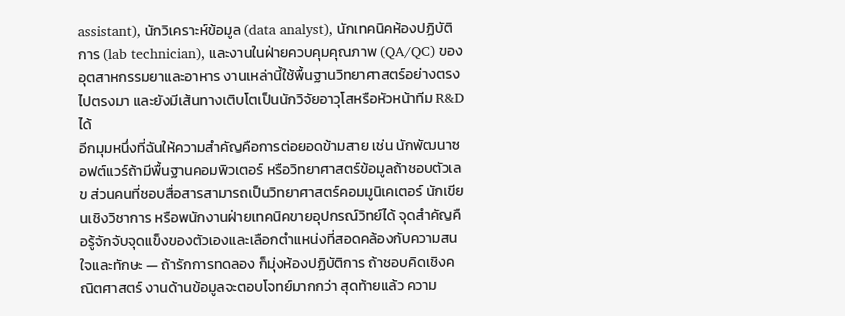assistant), นักวิเคราะห์ข้อมูล (data analyst), นักเทคนิคห้องปฏิบัติการ (lab technician), และงานในฝ่ายควบคุมคุณภาพ (QA/QC) ของอุตสาหกรรมยาและอาหาร งานเหล่านี้ใช้พื้นฐานวิทยาศาสตร์อย่างตรงไปตรงมา และยังมีเส้นทางเติบโตเป็นนักวิจัยอาวุโสหรือหัวหน้าทีม R&D ได้
อีกมุมหนึ่งที่ฉันให้ความสำคัญคือการต่อยอดข้ามสาย เช่น นักพัฒนาซอฟต์แวร์ถ้ามีพื้นฐานคอมพิวเตอร์ หรือวิทยาศาสตร์ข้อมูลถ้าชอบตัวเลข ส่วนคนที่ชอบสื่อสารสามารถเป็นวิทยาศาสตร์คอมมูนิเคเตอร์ นักเขียนเชิงวิชาการ หรือพนักงานฝ่ายเทคนิคขายอุปกรณ์วิทย์ได้ จุดสำคัญคือรู้จักจับจุดแข็งของตัวเองและเลือกตำแหน่งที่สอดคล้องกับความสนใจและทักษะ — ถ้ารักการทดลอง ก็มุ่งห้องปฏิบัติการ ถ้าชอบคิดเชิงคณิตศาสตร์ งานด้านข้อมูลจะตอบโจทย์มากกว่า สุดท้ายแล้ว ความ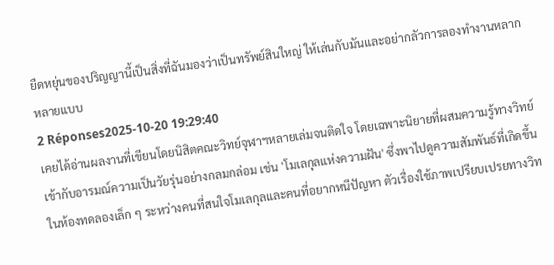ยืดหยุ่นของปริญญานี้เป็นสิ่งที่ฉันมองว่าเป็นทรัพย์สินใหญ่ ให้เล่นกับมันและอย่ากลัวการลองทำงานหลากหลายแบบ
2 Réponses2025-10-20 19:29:40
เคยได้อ่านผลงานที่เขียนโดยนิสิตคณะวิทย์จุฬาฯหลายเล่มจนติดใจ โดยเฉพาะนิยายที่ผสมความรู้ทางวิทย์เข้ากับอารมณ์ความเป็นวัยรุ่นอย่างกลมกล่อม เช่น 'โมเลกุลแห่งความฝัน' ซึ่งพาไปดูความสัมพันธ์ที่เกิดขึ้นในห้องทดลองเล็ก ๆ ระหว่างคนที่สนใจโมเลกุลและคนที่อยากหนีปัญหา ตัวเรื่องใช้ภาพเปรียบเปรยทางวิท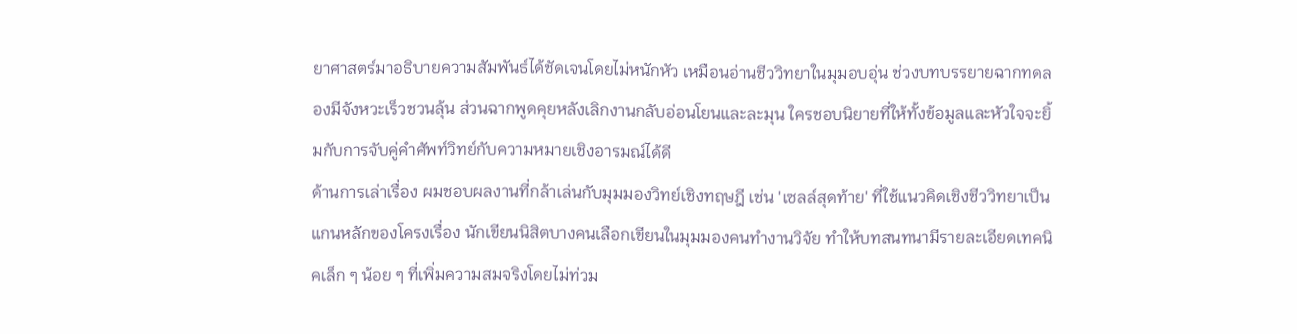ยาศาสตร์มาอธิบายความสัมพันธ์ได้ชัดเจนโดยไม่หนักหัว เหมือนอ่านชีววิทยาในมุมอบอุ่น ช่วงบทบรรยายฉากทดลองมีจังหวะเร็วชวนลุ้น ส่วนฉากพูดคุยหลังเลิกงานกลับอ่อนโยนและละมุน ใครชอบนิยายที่ให้ทั้งข้อมูลและหัวใจจะยิ้มกับการจับคู่คำศัพท์วิทย์กับความหมายเชิงอารมณ์ได้ดี
ด้านการเล่าเรื่อง ผมชอบผลงานที่กล้าเล่นกับมุมมองวิทย์เชิงทฤษฎี เช่น 'เซลล์สุดท้าย' ที่ใช้แนวคิดเชิงชีววิทยาเป็นแกนหลักของโครงเรื่อง นักเขียนนิสิตบางคนเลือกเขียนในมุมมองคนทำงานวิจัย ทำให้บทสนทนามีรายละเอียดเทคนิคเล็ก ๆ น้อย ๆ ที่เพิ่มความสมจริงโดยไม่ท่วม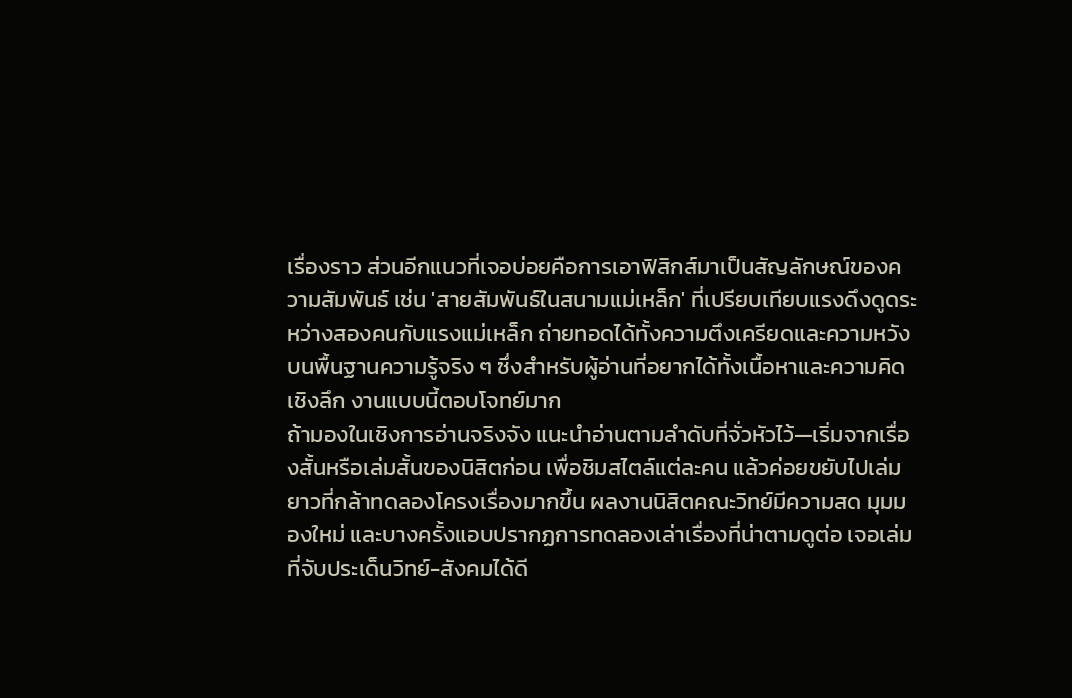เรื่องราว ส่วนอีกแนวที่เจอบ่อยคือการเอาฟิสิกส์มาเป็นสัญลักษณ์ของความสัมพันธ์ เช่น 'สายสัมพันธ์ในสนามแม่เหล็ก' ที่เปรียบเทียบแรงดึงดูดระหว่างสองคนกับแรงแม่เหล็ก ถ่ายทอดได้ทั้งความตึงเครียดและความหวังบนพื้นฐานความรู้จริง ๆ ซึ่งสำหรับผู้อ่านที่อยากได้ทั้งเนื้อหาและความคิดเชิงลึก งานแบบนี้ตอบโจทย์มาก
ถ้ามองในเชิงการอ่านจริงจัง แนะนำอ่านตามลำดับที่จั่วหัวไว้—เริ่มจากเรื่องสั้นหรือเล่มสั้นของนิสิตก่อน เพื่อชิมสไตล์แต่ละคน แล้วค่อยขยับไปเล่มยาวที่กล้าทดลองโครงเรื่องมากขึ้น ผลงานนิสิตคณะวิทย์มีความสด มุมมองใหม่ และบางครั้งแอบปรากฏการทดลองเล่าเรื่องที่น่าตามดูต่อ เจอเล่มที่จับประเด็นวิทย์-สังคมได้ดี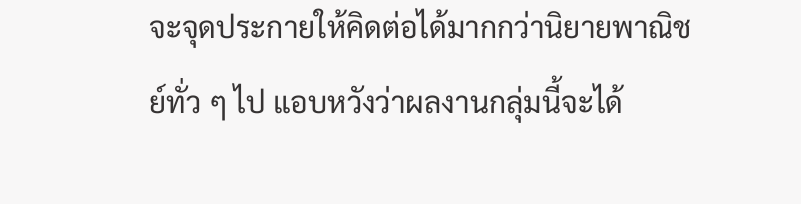จะจุดประกายให้คิดต่อได้มากกว่านิยายพาณิชย์ทั่ว ๆ ไป แอบหวังว่าผลงานกลุ่มนี้จะได้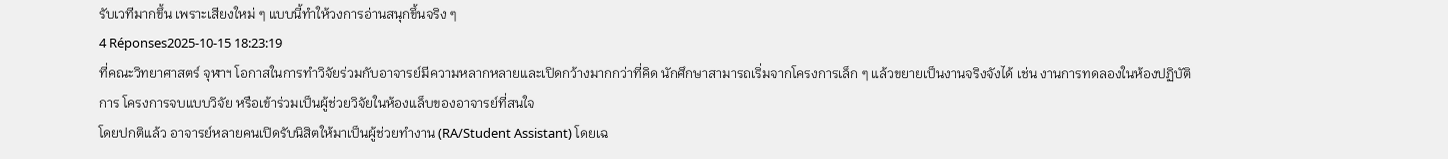รับเวทีมากขึ้น เพราะเสียงใหม่ ๆ แบบนี้ทำให้วงการอ่านสนุกขึ้นจริง ๆ
4 Réponses2025-10-15 18:23:19
ที่คณะวิทยาศาสตร์ จุฬาฯ โอกาสในการทำวิจัยร่วมกับอาจารย์มีความหลากหลายและเปิดกว้างมากกว่าที่คิด นักศึกษาสามารถเริ่มจากโครงการเล็ก ๆ แล้วขยายเป็นงานจริงจังได้ เช่น งานการทดลองในห้องปฏิบัติการ โครงการจบแบบวิจัย หรือเข้าร่วมเป็นผู้ช่วยวิจัยในห้องแล็บของอาจารย์ที่สนใจ
โดยปกติแล้ว อาจารย์หลายคนเปิดรับนิสิตให้มาเป็นผู้ช่วยทำงาน (RA/Student Assistant) โดยเฉ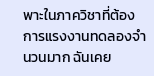พาะในภาควิชาที่ต้องการแรงงานทดลองจำนวนมาก ฉันเคย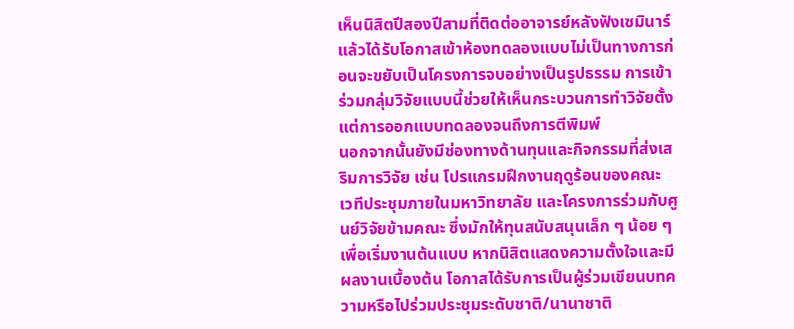เห็นนิสิตปีสองปีสามที่ติดต่ออาจารย์หลังฟังเซมินาร์แล้วได้รับโอกาสเข้าห้องทดลองแบบไม่เป็นทางการก่อนจะขยับเป็นโครงการจบอย่างเป็นรูปธรรม การเข้าร่วมกลุ่มวิจัยแบบนี้ช่วยให้เห็นกระบวนการทำวิจัยตั้งแต่การออกแบบทดลองจนถึงการตีพิมพ์
นอกจากนั้นยังมีช่องทางด้านทุนและกิจกรรมที่ส่งเสริมการวิจัย เช่น โปรแกรมฝึกงานฤดูร้อนของคณะ เวทีประชุมภายในมหาวิทยาลัย และโครงการร่วมกับศูนย์วิจัยข้ามคณะ ซึ่งมักให้ทุนสนับสนุนเล็ก ๆ น้อย ๆ เพื่อเริ่มงานต้นแบบ หากนิสิตแสดงความตั้งใจและมีผลงานเบื้องต้น โอกาสได้รับการเป็นผู้ร่วมเขียนบทความหรือไปร่วมประชุมระดับชาติ/นานาชาติ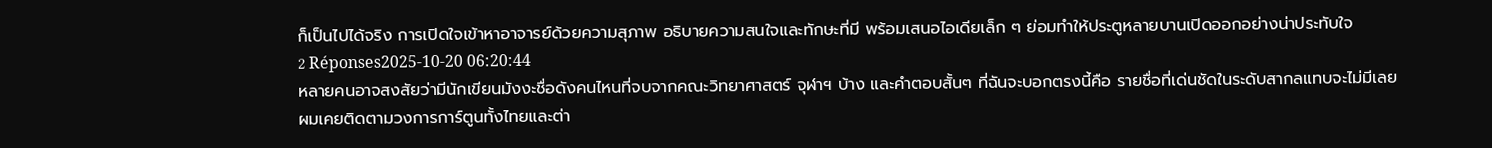ก็เป็นไปได้จริง การเปิดใจเข้าหาอาจารย์ด้วยความสุภาพ อธิบายความสนใจและทักษะที่มี พร้อมเสนอไอเดียเล็ก ๆ ย่อมทำให้ประตูหลายบานเปิดออกอย่างน่าประทับใจ
2 Réponses2025-10-20 06:20:44
หลายคนอาจสงสัยว่ามีนักเขียนมังงะชื่อดังคนไหนที่จบจากคณะวิทยาศาสตร์ จุฬาฯ บ้าง และคำตอบสั้นๆ ที่ฉันจะบอกตรงนี้คือ รายชื่อที่เด่นชัดในระดับสากลแทบจะไม่มีเลย
ผมเคยติดตามวงการการ์ตูนทั้งไทยและต่า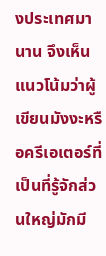งประเทศมานาน จึงเห็นแนวโน้มว่าผู้เขียนมังงะหรือครีเอเตอร์ที่เป็นที่รู้จักส่วนใหญ่มักมี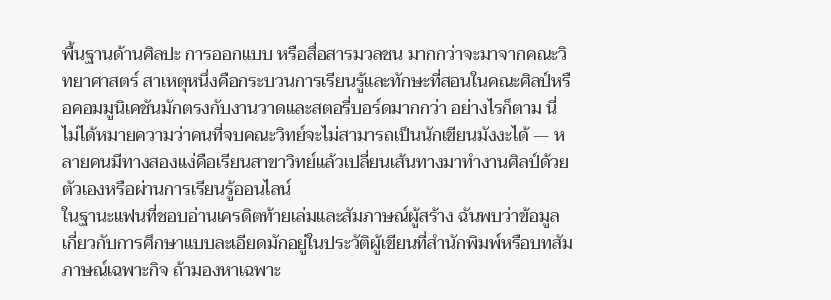พื้นฐานด้านศิลปะ การออกแบบ หรือสื่อสารมวลชน มากกว่าจะมาจากคณะวิทยาศาสตร์ สาเหตุหนึ่งคือกระบวนการเรียนรู้และทักษะที่สอนในคณะศิลป์หรือคอมมูนิเคชันมักตรงกับงานวาดและสตอรี่บอร์ดมากกว่า อย่างไรก็ตาม นี่ไม่ได้หมายความว่าคนที่จบคณะวิทย์จะไม่สามารถเป็นนักเขียนมังงะได้ — หลายคนมีทางสองแง่คือเรียนสาขาวิทย์แล้วเปลี่ยนเส้นทางมาทำงานศิลป์ด้วยตัวเองหรือผ่านการเรียนรู้ออนไลน์
ในฐานะแฟนที่ชอบอ่านเครดิตท้ายเล่มและสัมภาษณ์ผู้สร้าง ฉันพบว่าข้อมูลเกี่ยวกับการศึกษาแบบละเอียดมักอยู่ในประวัติผู้เขียนที่สำนักพิมพ์หรือบทสัมภาษณ์เฉพาะกิจ ถ้ามองหาเฉพาะ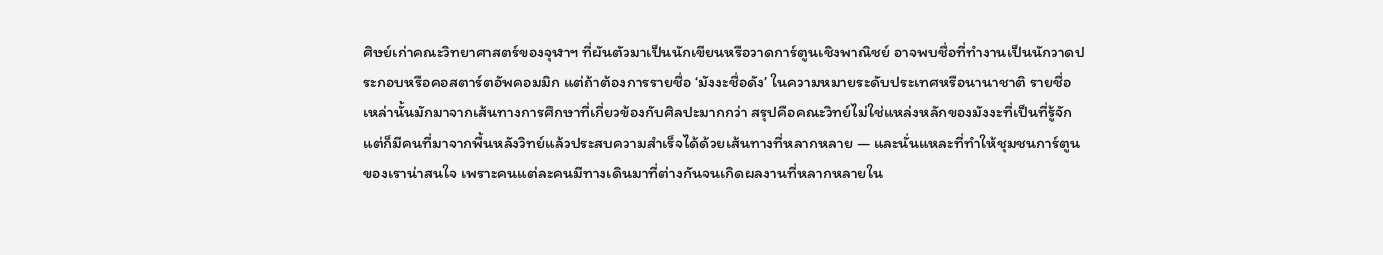ศิษย์เก่าคณะวิทยาศาสตร์ของจุฬาฯ ที่ผันตัวมาเป็นนักเขียนหรือวาดการ์ตูนเชิงพาณิชย์ อาจพบชื่อที่ทำงานเป็นนักวาดประกอบหรือคอสตาร์ตอัพคอมมิก แต่ถ้าต้องการรายชื่อ ‘มังงะชื่อดัง’ ในความหมายระดับประเทศหรือนานาชาติ รายชื่อเหล่านั้นมักมาจากเส้นทางการศึกษาที่เกี่ยวข้องกับศิลปะมากกว่า สรุปคือคณะวิทย์ไม่ใช่แหล่งหลักของมังงะที่เป็นที่รู้จัก แต่ก็มีคนที่มาจากพื้นหลังวิทย์แล้วประสบความสำเร็จได้ด้วยเส้นทางที่หลากหลาย — และนั่นแหละที่ทำให้ชุมชนการ์ตูนของเราน่าสนใจ เพราะคนแต่ละคนมีทางเดินมาที่ต่างกันจนเกิดผลงานที่หลากหลายใน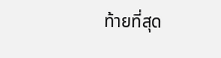ท้ายที่สุด